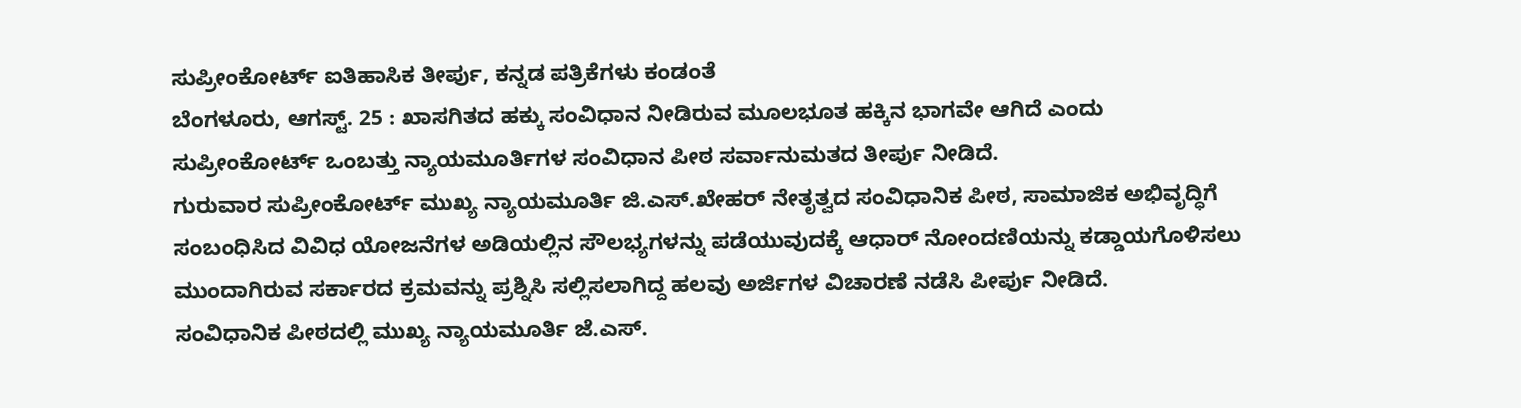ಸುಪ್ರೀಂಕೋರ್ಟ್ ಐತಿಹಾಸಿಕ ತೀರ್ಪು, ಕನ್ನಡ ಪತ್ರಿಕೆಗಳು ಕಂಡಂತೆ
ಬೆಂಗಳೂರು, ಆಗಸ್ಟ್. 25 : ಖಾಸಗಿತದ ಹಕ್ಕು ಸಂವಿಧಾನ ನೀಡಿರುವ ಮೂಲಭೂತ ಹಕ್ಕಿನ ಭಾಗವೇ ಆಗಿದೆ ಎಂದು ಸುಪ್ರೀಂಕೋರ್ಟ್ ಒಂಬತ್ತು ನ್ಯಾಯಮೂರ್ತಿಗಳ ಸಂವಿಧಾನ ಪೀಠ ಸರ್ವಾನುಮತದ ತೀರ್ಪು ನೀಡಿದೆ.
ಗುರುವಾರ ಸುಪ್ರೀಂಕೋರ್ಟ್ ಮುಖ್ಯ ನ್ಯಾಯಮೂರ್ತಿ ಜಿ.ಎಸ್.ಖೇಹರ್ ನೇತೃತ್ವದ ಸಂವಿಧಾನಿಕ ಪೀಠ, ಸಾಮಾಜಿಕ ಅಭಿವೃದ್ಧಿಗೆ ಸಂಬಂಧಿಸಿದ ವಿವಿಧ ಯೋಜನೆಗಳ ಅಡಿಯಲ್ಲಿನ ಸೌಲಭ್ಯಗಳನ್ನು ಪಡೆಯುವುದಕ್ಕೆ ಆಧಾರ್ ನೋಂದಣಿಯನ್ನು ಕಡ್ಡಾಯಗೊಳಿಸಲು ಮುಂದಾಗಿರುವ ಸರ್ಕಾರದ ಕ್ರಮವನ್ನು ಪ್ರಶ್ನಿಸಿ ಸಲ್ಲಿಸಲಾಗಿದ್ದ ಹಲವು ಅರ್ಜಿಗಳ ವಿಚಾರಣೆ ನಡೆಸಿ ಪೀರ್ಪು ನೀಡಿದೆ.
ಸಂವಿಧಾನಿಕ ಪೀಠದಲ್ಲಿ ಮುಖ್ಯ ನ್ಯಾಯಮೂರ್ತಿ ಜೆ.ಎಸ್.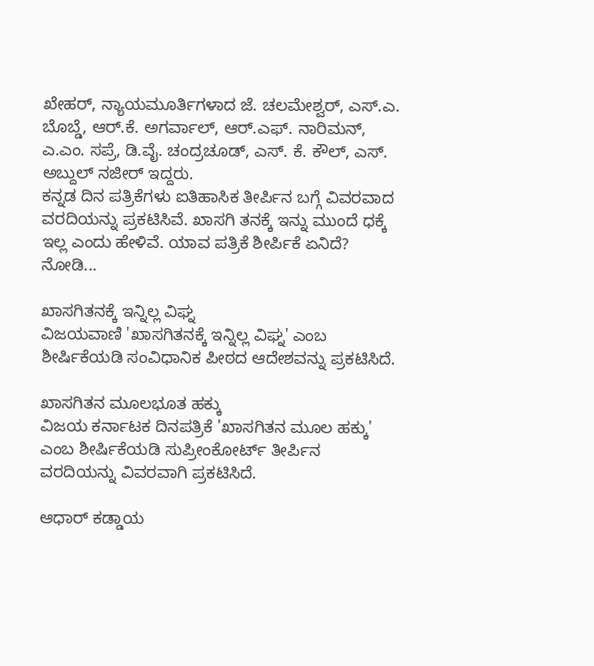ಖೇಹರ್, ನ್ಯಾಯಮೂರ್ತಿಗಳಾದ ಜೆ. ಚಲಮೇಶ್ವರ್, ಎಸ್.ಎ. ಬೊಬ್ಡೆ, ಆರ್.ಕೆ. ಅಗರ್ವಾಲ್, ಆರ್.ಎಫ್. ನಾರಿಮನ್, ಎ.ಎಂ. ಸಪ್ರೆ, ಡಿ.ವೈ. ಚಂದ್ರಚೂಡ್, ಎಸ್. ಕೆ. ಕೌಲ್, ಎಸ್. ಅಬ್ದುಲ್ ನಜೀರ್ ಇದ್ದರು.
ಕನ್ನಡ ದಿನ ಪತ್ರಿಕೆಗಳು ಐತಿಹಾಸಿಕ ತೀರ್ಪಿನ ಬಗ್ಗೆ ವಿವರವಾದ ವರದಿಯನ್ನು ಪ್ರಕಟಿಸಿವೆ. ಖಾಸಗಿ ತನಕ್ಕೆ ಇನ್ನು ಮುಂದೆ ಧಕ್ಕೆ ಇಲ್ಲ ಎಂದು ಹೇಳಿವೆ. ಯಾವ ಪತ್ರಿಕೆ ಶೀರ್ಪಿಕೆ ಏನಿದೆ? ನೋಡಿ...

ಖಾಸಗಿತನಕ್ಕೆ ಇನ್ನಿಲ್ಲ ವಿಘ್ನ
ವಿಜಯವಾಣಿ 'ಖಾಸಗಿತನಕ್ಕೆ ಇನ್ನಿಲ್ಲ ವಿಘ್ನ' ಎಂಬ ಶೀರ್ಷಿಕೆಯಡಿ ಸಂವಿಧಾನಿಕ ಪೀಠದ ಆದೇಶವನ್ನು ಪ್ರಕಟಿಸಿದೆ.

ಖಾಸಗಿತನ ಮೂಲಭೂತ ಹಕ್ಕು
ವಿಜಯ ಕರ್ನಾಟಕ ದಿನಪತ್ರಿಕೆ 'ಖಾಸಗಿತನ ಮೂಲ ಹಕ್ಕು' ಎಂಬ ಶೀರ್ಷಿಕೆಯಡಿ ಸುಪ್ರೀಂಕೋರ್ಟ್ ತೀರ್ಪಿನ ವರದಿಯನ್ನು ವಿವರವಾಗಿ ಪ್ರಕಟಿಸಿದೆ.

ಆಧಾರ್ ಕಡ್ಡಾಯ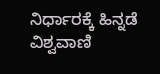ನಿರ್ಧಾರಕ್ಕೆ ಹಿನ್ನಡೆ
ವಿಶ್ವವಾಣಿ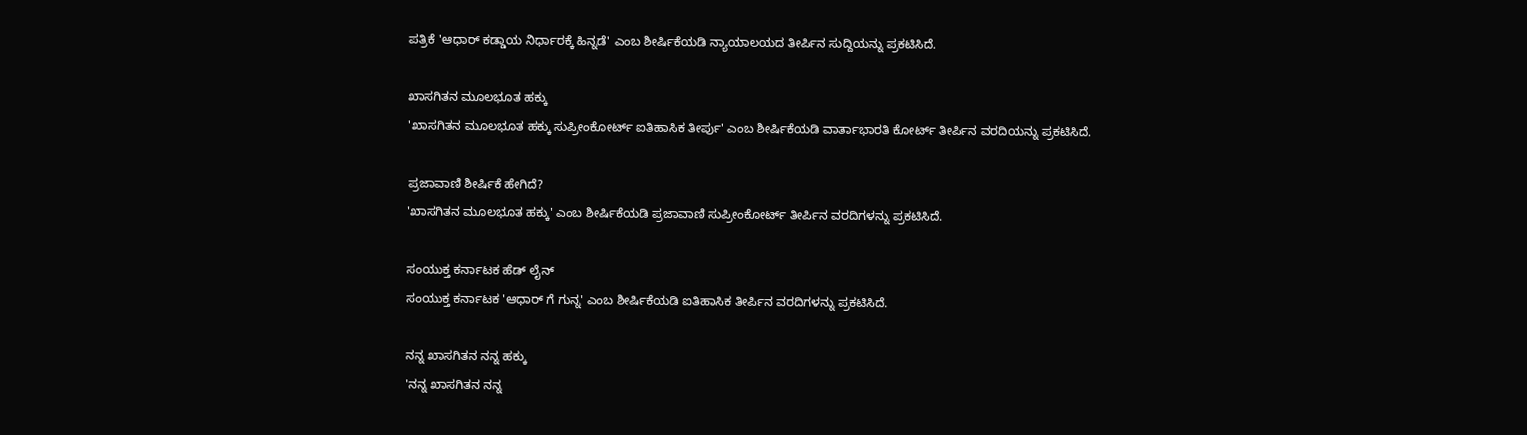ಪತ್ರಿಕೆ 'ಆಧಾರ್ ಕಡ್ಡಾಯ ನಿರ್ಧಾರಕ್ಕೆ ಹಿನ್ನಡೆ' ಎಂಬ ಶೀರ್ಷಿಕೆಯಡಿ ನ್ಯಾಯಾಲಯದ ತೀರ್ಪಿನ ಸುದ್ದಿಯನ್ನು ಪ್ರಕಟಿಸಿದೆ.

ಖಾಸಗಿತನ ಮೂಲಭೂತ ಹಕ್ಕು
'ಖಾಸಗಿತನ ಮೂಲಭೂತ ಹಕ್ಕು ಸುಪ್ರೀಂಕೋರ್ಟ್ ಐತಿಹಾಸಿಕ ತೀರ್ಪು' ಎಂಬ ಶೀರ್ಷಿಕೆಯಡಿ ವಾರ್ತಾಭಾರತಿ ಕೋರ್ಟ್ ತೀರ್ಪಿನ ವರದಿಯನ್ನು ಪ್ರಕಟಿಸಿದೆ.

ಪ್ರಜಾವಾಣಿ ಶೀರ್ಷಿಕೆ ಹೇಗಿದೆ?
'ಖಾಸಗಿತನ ಮೂಲಭೂತ ಹಕ್ಕು' ಎಂಬ ಶೀರ್ಷಿಕೆಯಡಿ ಪ್ರಜಾವಾಣಿ ಸುಪ್ರೀಂಕೋರ್ಟ್ ತೀರ್ಪಿನ ವರದಿಗಳನ್ನು ಪ್ರಕಟಿಸಿದೆ.

ಸಂಯುಕ್ತ ಕರ್ನಾಟಕ ಹೆಡ್ ಲೈನ್
ಸಂಯುಕ್ತ ಕರ್ನಾಟಕ 'ಆಧಾರ್ ಗೆ ಗುನ್ನ' ಎಂಬ ಶೀರ್ಷಿಕೆಯಡಿ ಐತಿಹಾಸಿಕ ತೀರ್ಪಿನ ವರದಿಗಳನ್ನು ಪ್ರಕಟಿಸಿದೆ.

ನನ್ನ ಖಾಸಗಿತನ ನನ್ನ ಹಕ್ಕು
'ನನ್ನ ಖಾಸಗಿತನ ನನ್ನ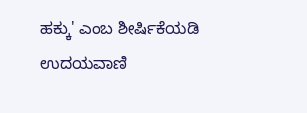ಹಕ್ಕು' ಎಂಬ ಶೀರ್ಷಿಕೆಯಡಿ ಉದಯವಾಣಿ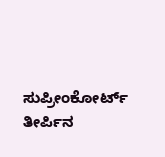ಸುಪ್ರೀಂಕೋರ್ಟ್ ತೀರ್ಪಿನ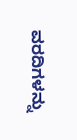ವರದಿಗಳನ್ನು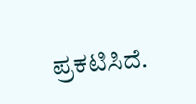ಪ್ರಕಟಿಸಿದೆ.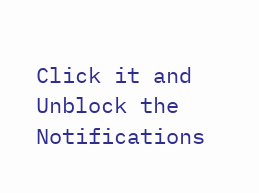Click it and Unblock the Notifications